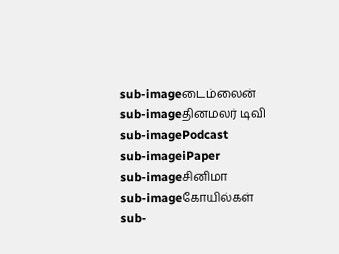sub-imageடைம்லைன்
sub-imageதினமலர் டிவி
sub-imagePodcast
sub-imageiPaper
sub-imageசினிமா
sub-imageகோயில்கள்
sub-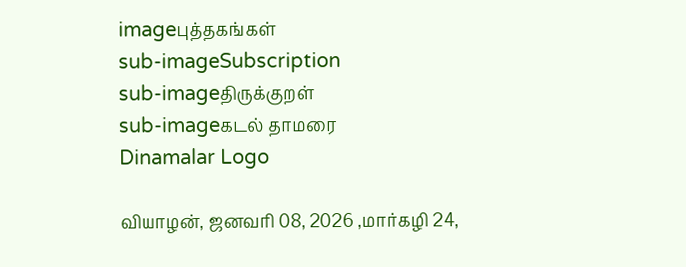imageபுத்தகங்கள்
sub-imageSubscription
sub-imageதிருக்குறள்
sub-imageகடல் தாமரை
Dinamalar Logo

வியாழன், ஜனவரி 08, 2026 ,மார்கழி 24,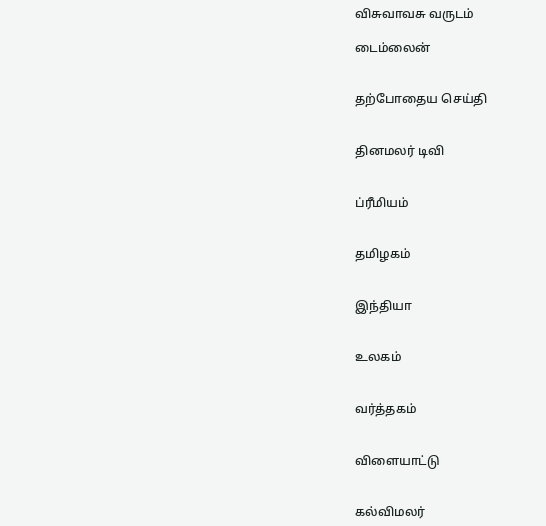விசுவாவசு வருடம்

டைம்லைன்


தற்போதைய செய்தி


தினமலர் டிவி


ப்ரீமியம்


தமிழகம்


இந்தியா


உலகம்


வர்த்தகம்


விளையாட்டு


கல்விமலர்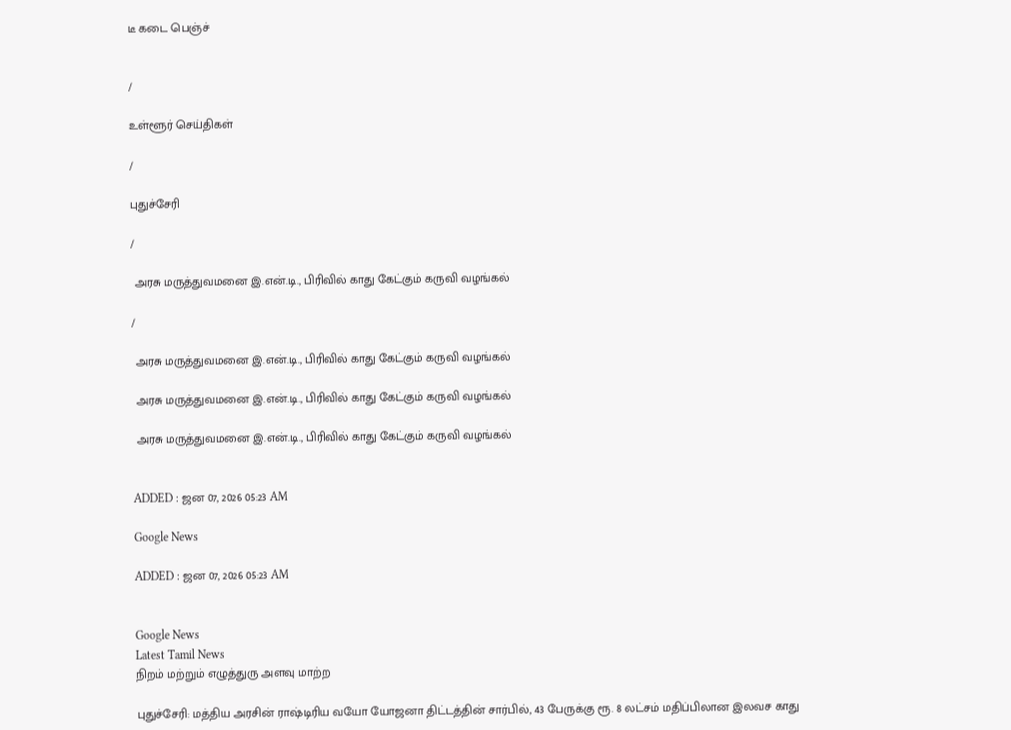டீ கடை பெஞ்ச்


/

உள்ளூர் செய்திகள்

/

புதுச்சேரி

/

 அரசு மருத்துவமனை இ.என்.டி., பிரிவில் காது கேட்கும் கருவி வழங்கல்

/

 அரசு மருத்துவமனை இ.என்.டி., பிரிவில் காது கேட்கும் கருவி வழங்கல்

 அரசு மருத்துவமனை இ.என்.டி., பிரிவில் காது கேட்கும் கருவி வழங்கல்

 அரசு மருத்துவமனை இ.என்.டி., பிரிவில் காது கேட்கும் கருவி வழங்கல்


ADDED : ஜன 07, 2026 05:23 AM

Google News

ADDED : ஜன 07, 2026 05:23 AM


Google News
Latest Tamil News
நிறம் மற்றும் எழுத்துரு அளவு மாற்ற

புதுச்சேரி: மத்திய அரசின் ராஷ்டிரிய வயோ யோஜனா திட்டத்தின் சார்பில், 43 பேருக்கு ரூ. 8 லட்சம் மதிப்பிலான இலவச காது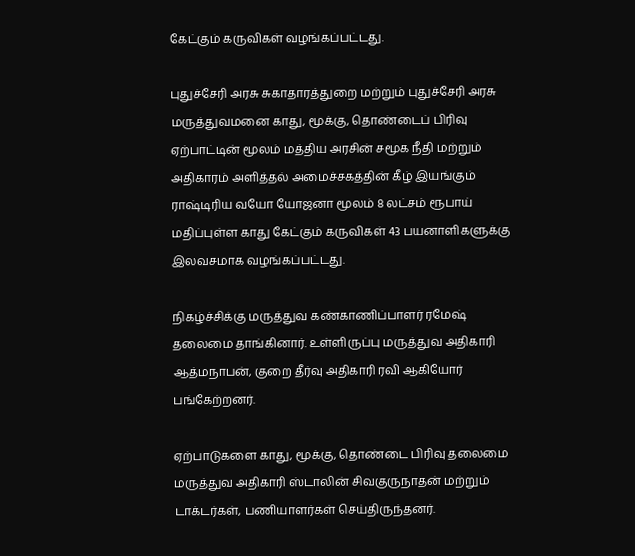கேட்கும் கருவிகள் வழங்கப்பட்டது.

புதுச்சேரி அரசு சுகாதாரத்துறை மற்றும் புதுச்சேரி அரசு மருத்துவமனை காது, மூக்கு, தொண்டைப் பிரிவு ஏற்பாட்டின் மூலம் மத்திய அரசின் சமூக நீதி மற்றும் அதிகாரம் அளித்தல் அமைச்சகத்தின் கீழ் இயங்கும் ராஷ்டிரிய வயோ யோஜனா மூலம் 8 லட்சம் ரூபாய் மதிப்புள்ள காது கேட்கும் கருவிகள் 43 பயனாளிகளுக்கு இலவசமாக வழங்கப்பட்டது.

நிகழ்ச்சிக்கு மருத்துவ கண்காணிப்பாளர் ரமேஷ் தலைமை தாங்கினார். உள்ளிருப்பு மருத்துவ அதிகாரி ஆத்மநாபன், குறை தீர்வு அதிகாரி ரவி ஆகியோர் பங்கேற்றனர்.

ஏற்பாடுகளை காது, மூக்கு, தொண்டை பிரிவு தலைமை மருத்துவ அதிகாரி ஸ்டாலின் சிவகுருநாதன் மற்றும் டாக்டர்கள், பணியாளர்கள் செய்திருந்தனர்.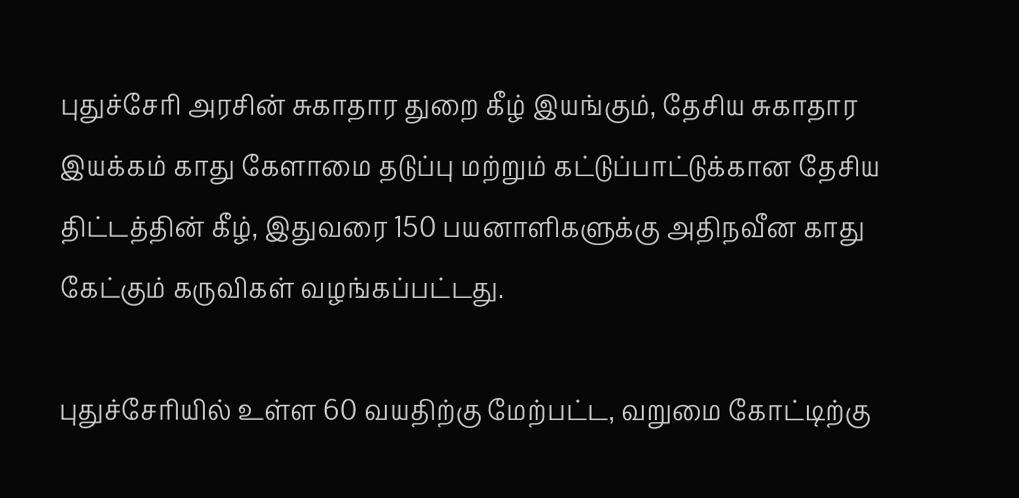புதுச்சேரி அரசின் சுகாதார துறை கீழ் இயங்கும், தேசிய சுகாதார இயக்கம் காது கேளாமை தடுப்பு மற்றும் கட்டுப்பாட்டுக்கான தேசிய திட்டத்தின் கீழ், இதுவரை 150 பயனாளிகளுக்கு அதிநவீன காது கேட்கும் கருவிகள் வழங்கப்பட்டது.

புதுச்சேரியில் உள்ள 60 வயதிற்கு மேற்பட்ட, வறுமை கோட்டிற்கு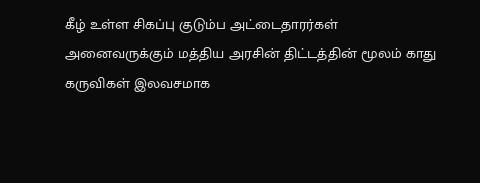கீழ் உள்ள சிகப்பு குடும்ப அட்டைதாரர்கள் அனைவருக்கும் மத்திய அரசின் திட்டத்தின் மூலம் காது கருவிகள் இலவசமாக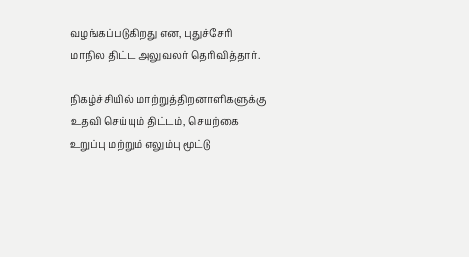வழங்கப்படுகிறது என, புதுச்சேரி மாநில திட்ட அலுவலர் தெரிவித்தார்.

நிகழ்ச்சியில் மாற்றுத்திறனாளிகளுக்கு உதவி செய்யும் திட்டம், செயற்கை உறுப்பு மற்றும் எலும்பு மூட்டு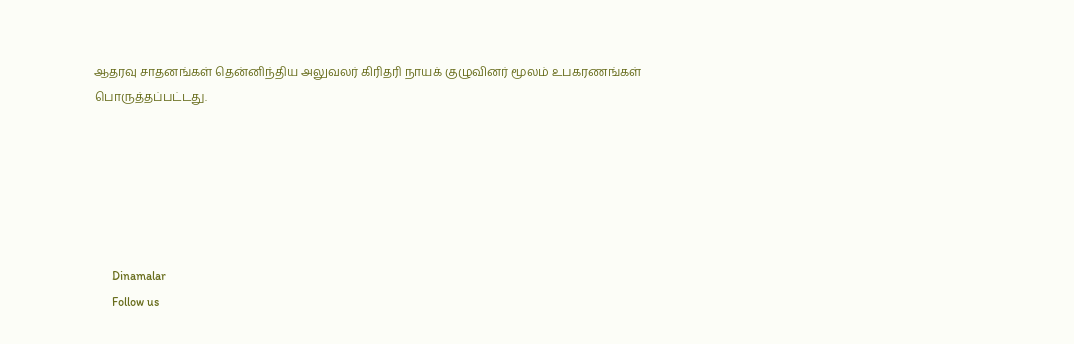ஆதரவு சாதனங்கள் தென்னிந்திய அலுவலர் கிரிதரி நாயக் குழுவினர் மூலம் உபகரணங்கள் பொருத்தப்பட்டது.






      Dinamalar
      Follow us